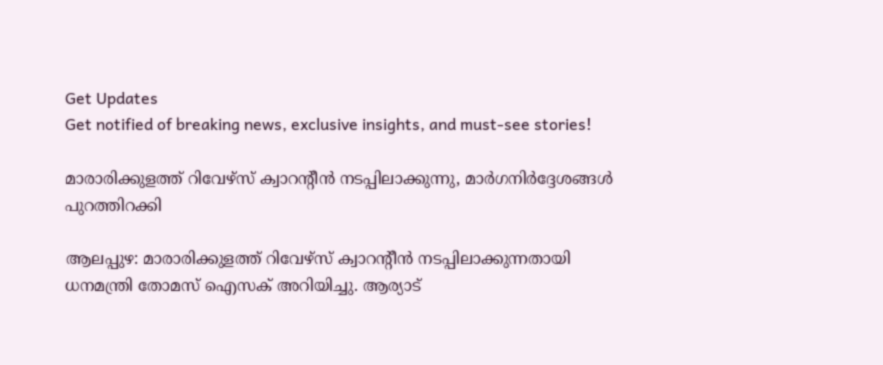Get Updates
Get notified of breaking news, exclusive insights, and must-see stories!

മാരാരിക്കുളത്ത് റിവേഴ്‌സ് ക്വാറന്റീന്‍ നടപ്പിലാക്കുന്നു, മാര്‍ഗനിര്‍ദ്ദേശങ്ങള്‍ പുറത്തിറക്കി

ആലപ്പുഴ: മാരാരിക്കുളത്ത് റിവേഴ്‌സ് ക്വാറന്റീന്‍ നടപ്പിലാക്കുന്നതായി ധനമന്ത്രി തോമസ് ഐസക് അറിയിച്ചു. ആര്യാട്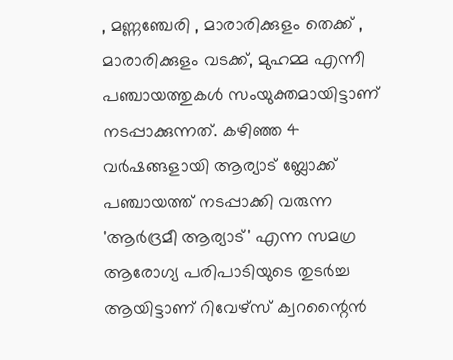, മണ്ണഞ്ചേരി , മാരാരിക്കുളം തെക്ക് , മാരാരിക്കുളം വടക്ക്, മുഹമ്മ എന്നീ പഞ്ചായത്തുകള്‍ സംയുക്തമായിട്ടാണ് നടപ്പാക്കുന്നത്. കഴിഞ്ഞ 4 വര്‍ഷങ്ങളായി ആര്യാട് ബ്ലോക്ക് പഞ്ചായത്ത് നടപ്പാക്കി വരുന്ന 'ആര്‍ദ്രമീ ആര്യാട്' എന്ന സമഗ്ര ആരോഗ്യ പരിപാടിയുടെ തുടര്‍ച്ച ആയിട്ടാണ് റിവേഴ്സ് ക്വറന്റൈന്‍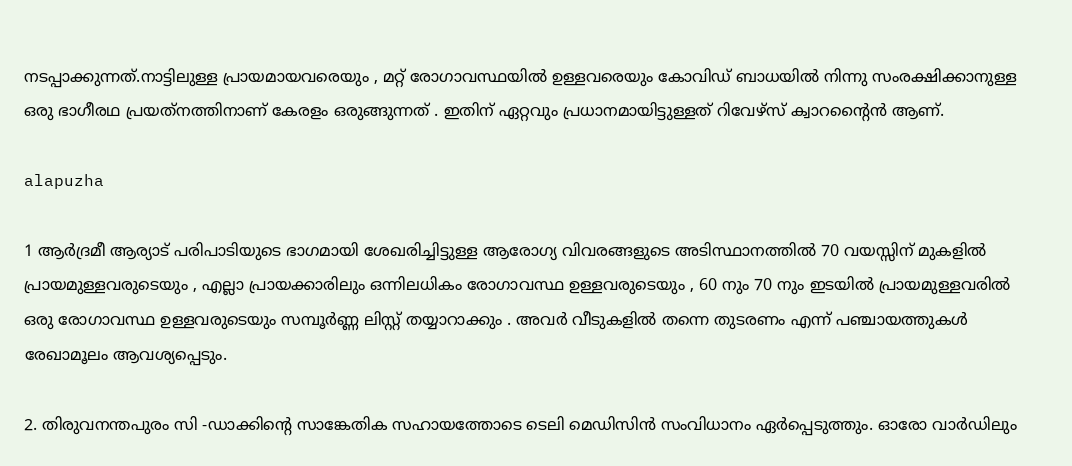നടപ്പാക്കുന്നത്.നാട്ടിലുള്ള പ്രായമായവരെയും , മറ്റ് രോഗാവസ്ഥയില്‍ ഉള്ളവരെയും കോവിഡ് ബാധയില്‍ നിന്നു സംരക്ഷിക്കാനുള്ള ഒരു ഭാഗീരഥ പ്രയത്‌നത്തിനാണ് കേരളം ഒരുങ്ങുന്നത് . ഇതിന് ഏറ്റവും പ്രധാനമായിട്ടുള്ളത് റിവേഴ്സ് ക്വാറന്റൈന്‍ ആണ്.

alapuzha

1 ആര്‍ദ്രമീ ആര്യാട് പരിപാടിയുടെ ഭാഗമായി ശേഖരിച്ചിട്ടുള്ള ആരോഗ്യ വിവരങ്ങളുടെ അടിസ്ഥാനത്തില്‍ 70 വയസ്സിന് മുകളില്‍ പ്രായമുള്ളവരുടെയും , എല്ലാ പ്രായക്കാരിലും ഒന്നിലധികം രോഗാവസ്ഥ ഉള്ളവരുടെയും , 60 നും 70 നും ഇടയില്‍ പ്രായമുള്ളവരില്‍ ഒരു രോഗാവസ്ഥ ഉള്ളവരുടെയും സമ്പൂര്‍ണ്ണ ലിസ്റ്റ് തയ്യാറാക്കും . അവര്‍ വീടുകളില്‍ തന്നെ തുടരണം എന്ന് പഞ്ചായത്തുകള്‍ രേഖാമൂലം ആവശ്യപ്പെടും.

2. തിരുവനന്തപുരം സി -ഡാക്കിന്റെ സാങ്കേതിക സഹായത്തോടെ ടെലി മെഡിസിന്‍ സംവിധാനം ഏര്‍പ്പെടുത്തും. ഓരോ വാര്‍ഡിലും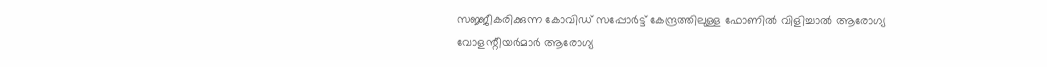സജ്ജീകരിക്കുന്ന കോവിഡ് സപ്പോര്‍ട്ട് കേന്ദ്രത്തിലുള്ള ഫോണില്‍ വിളിച്ചാല്‍ ആരോഗ്യ വോളന്റീയര്‍മാര്‍ ആരോഗ്യ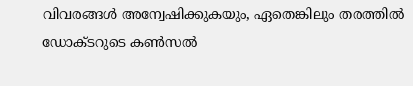വിവരങ്ങള്‍ അന്വേഷിക്കുകയും, ഏതെങ്കിലും തരത്തില്‍ ഡോക്ടറുടെ കണ്‍സല്‍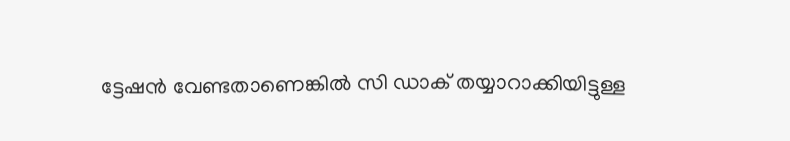ട്ടേഷന്‍ വേണ്ടതാണെങ്കില്‍ സി ഡാക് തയ്യാറാക്കിയിട്ടുള്ള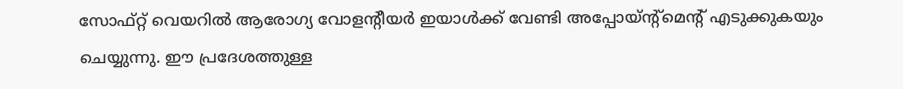സോഫ്റ്റ് വെയറില്‍ ആരോഗ്യ വോളന്റീയര്‍ ഇയാള്‍ക്ക് വേണ്ടി അപ്പോയ്ന്റ്‌മെന്റ് എടുക്കുകയും ചെയ്യുന്നു. ഈ പ്രദേശത്തുള്ള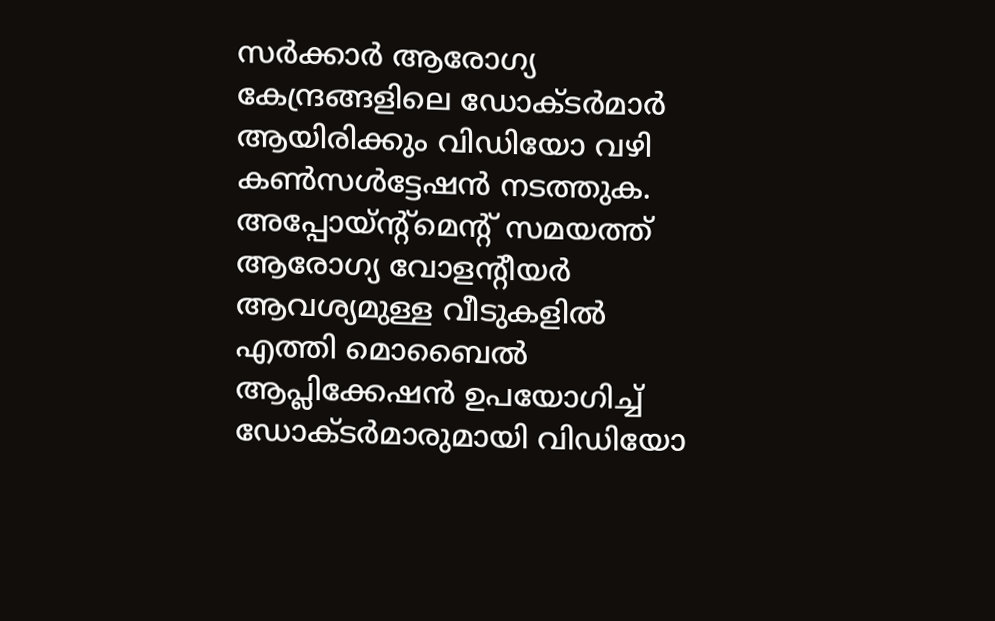സര്‍ക്കാര്‍ ആരോഗ്യ കേന്ദ്രങ്ങളിലെ ഡോക്ടര്‍മാര്‍ ആയിരിക്കും വിഡിയോ വഴി കണ്‍സള്‍ട്ടേഷന്‍ നടത്തുക. അപ്പോയ്ന്റ്‌മെന്റ് സമയത്ത് ആരോഗ്യ വോളന്റീയര്‍ ആവശ്യമുള്ള വീടുകളില്‍ എത്തി മൊബൈല്‍ ആപ്ലിക്കേഷന്‍ ഉപയോഗിച്ച് ഡോക്ടര്‍മാരുമായി വിഡിയോ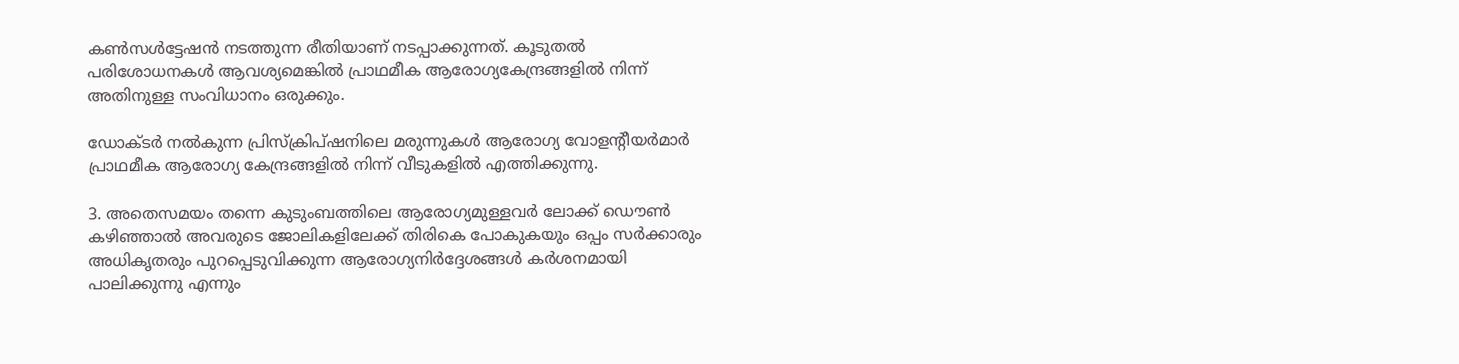കണ്‍സള്‍ട്ടേഷന്‍ നടത്തുന്ന രീതിയാണ് നടപ്പാക്കുന്നത്. കൂടുതല്‍ പരിശോധനകള്‍ ആവശ്യമെങ്കില്‍ പ്രാഥമീക ആരോഗ്യകേന്ദ്രങ്ങളില്‍ നിന്ന് അതിനുള്ള സംവിധാനം ഒരുക്കും.

ഡോക്ടര്‍ നല്‍കുന്ന പ്രിസ്‌ക്രിപ്ഷനിലെ മരുന്നുകള്‍ ആരോഗ്യ വോളന്റീയര്‍മാര്‍ പ്രാഥമീക ആരോഗ്യ കേന്ദ്രങ്ങളില്‍ നിന്ന് വീടുകളില്‍ എത്തിക്കുന്നു.

3. അതെസമയം തന്നെ കുടുംബത്തിലെ ആരോഗ്യമുള്ളവര്‍ ലോക്ക് ഡൌണ്‍ കഴിഞ്ഞാല്‍ അവരുടെ ജോലികളിലേക്ക് തിരികെ പോകുകയും ഒപ്പം സര്‍ക്കാരും അധികൃതരും പുറപ്പെടുവിക്കുന്ന ആരോഗ്യനിര്‍ദ്ദേശങ്ങള്‍ കര്‍ശനമായി പാലിക്കുന്നു എന്നും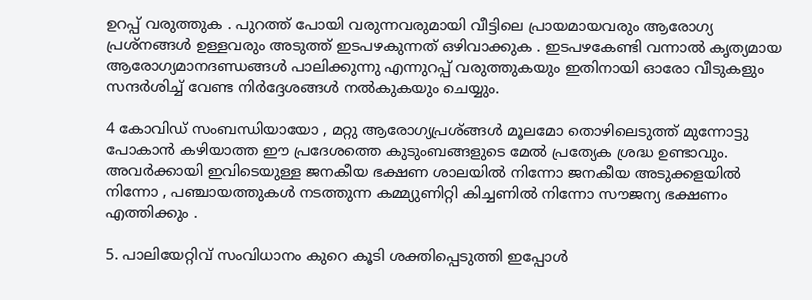ഉറപ്പ് വരുത്തുക . പുറത്ത് പോയി വരുന്നവരുമായി വീട്ടിലെ പ്രായമായവരും ആരോഗ്യ പ്രശ്‌നങ്ങള്‍ ഉള്ളവരും അടുത്ത് ഇടപഴകുന്നത് ഒഴിവാക്കുക . ഇടപഴകേണ്ടി വന്നാല്‍ കൃത്യമായ ആരോഗ്യമാനദണ്ഡങ്ങള്‍ പാലിക്കുന്നു എന്നുറപ്പ് വരുത്തുകയും ഇതിനായി ഓരോ വീടുകളും സന്ദര്‍ശിച്ച് വേണ്ട നിര്‍ദ്ദേശങ്ങള്‍ നല്‍കുകയും ചെയ്യും.

4 കോവിഡ് സംബന്ധിയായോ , മറ്റു ആരോഗ്യപ്രശ്ങ്ങള്‍ മൂലമോ തൊഴിലെടുത്ത് മുന്നോട്ടു പോകാന്‍ കഴിയാത്ത ഈ പ്രദേശത്തെ കുടുംബങ്ങളുടെ മേല്‍ പ്രത്യേക ശ്രദ്ധ ഉണ്ടാവും. അവര്‍ക്കായി ഇവിടെയുള്ള ജനകീയ ഭക്ഷണ ശാലയില്‍ നിന്നോ ജനകീയ അടുക്കളയില്‍ നിന്നോ , പഞ്ചായത്തുകള്‍ നടത്തുന്ന കമ്മ്യുണിറ്റി കിച്ചണില്‍ നിന്നോ സൗജന്യ ഭക്ഷണം എത്തിക്കും .

5. പാലിയേറ്റിവ് സംവിധാനം കുറെ കൂടി ശക്തിപ്പെടുത്തി ഇപ്പോള്‍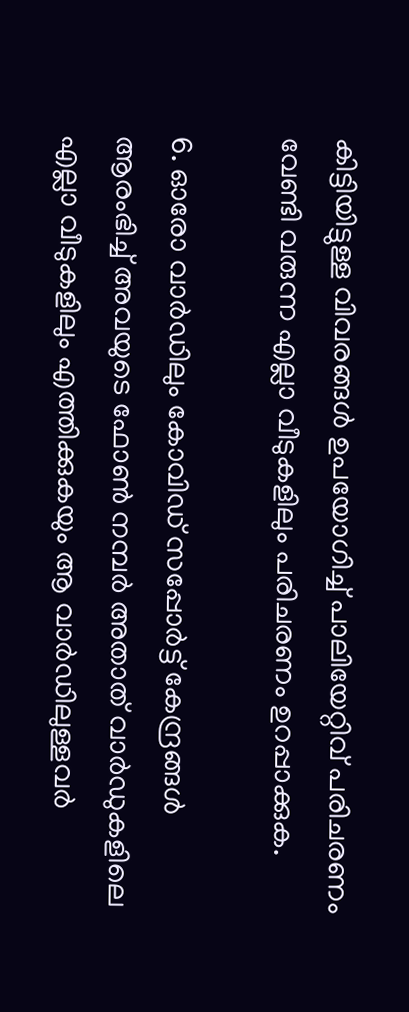കിട്ടിയിട്ടുള്ള വിവരങ്ങള്‍ ഉപയോഗിച്ച് പാലിയേറ്റിവ് പരിചരണം വേണ്ടി വരുന്ന എല്ലാ വീടുകളിലും പരിചരണം ഉറപ്പാക്കുക.

6. ഓരോ വാര്‍ഡിലും കോവിഡ് സപ്പോര്‍ട്ട് കേന്ദ്രങ്ങള്‍ ആരംഭിച്ച് അവയുടെ ഫോണ്‍ നമ്പര്‍ അതാത് വാര്‍ഡുകളിലെ എല്ലാ വീടുകളിലും എത്തിക്കുകയും ആ വാര്‍ഡിലുള്ളവര്‍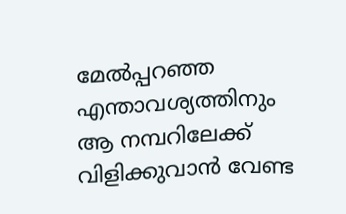മേല്‍പ്പറഞ്ഞ എന്താവശ്യത്തിനും ആ നമ്പറിലേക്ക് വിളിക്കുവാന്‍ വേണ്ട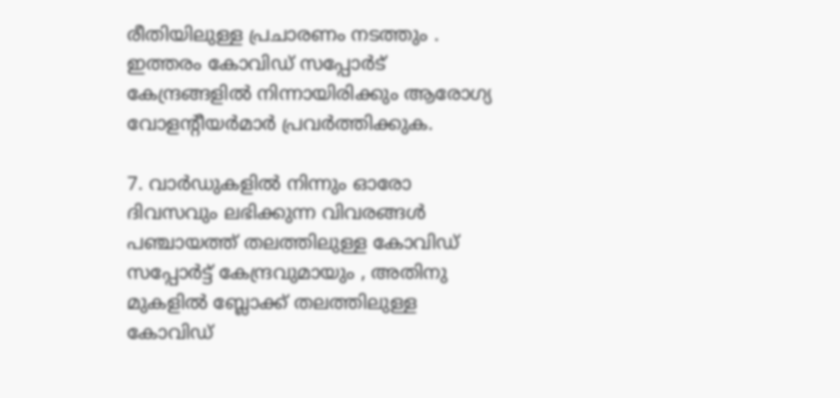രീതിയിലുള്ള പ്രചാരണം നടത്തും . ഇത്തരം കോവിഡ് സപ്പോര്‍ട് കേന്ദ്രങ്ങളില്‍ നിന്നായിരിക്കും ആരോഗ്യ വോളന്റീയര്‍മാര്‍ പ്രവര്‍ത്തിക്കുക.

7. വാര്‍ഡുകളില്‍ നിന്നും ഓരോ ദിവസവും ലഭിക്കുന്ന വിവരങ്ങള്‍ പഞ്ചായത്ത് തലത്തിലുള്ള കോവിഡ് സപ്പോര്‍ട്ട് കേന്ദ്രവുമായും , അതിനു മുകളില്‍ ബ്ലോക്ക് തലത്തിലുള്ള കോവിഡ്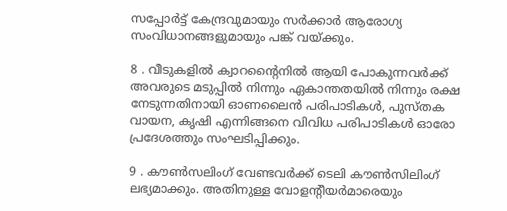സപ്പോര്‍ട്ട് കേന്ദ്രവുമായും സര്‍ക്കാര്‍ ആരോഗ്യ സംവിധാനങ്ങളുമായും പങ്ക് വയ്ക്കും.

8 . വീടുകളില്‍ ക്വാറന്റൈനില്‍ ആയി പോകുന്നവര്‍ക്ക് അവരുടെ മടുപ്പില്‍ നിന്നും ഏകാന്തതയില്‍ നിന്നും രക്ഷ നേടുന്നതിനായി ഓണലൈന്‍ പരിപാടികള്‍, പുസ്തക വായന, കൃഷി എന്നിങ്ങനെ വിവിധ പരിപാടികള്‍ ഓരോ പ്രദേശത്തും സംഘടിപ്പിക്കും.

9 . കൗണ്‍സലിംഗ് വേണ്ടവര്‍ക്ക് ടെലി കൗണ്‍സിലിംഗ് ലഭ്യമാക്കും. അതിനുള്ള വോളന്റീയര്‍മാരെയും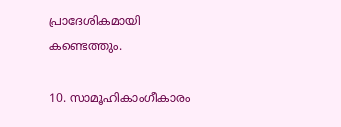പ്രാദേശികമായി കണ്ടെത്തും.

10. സാമൂഹികാംഗീകാരം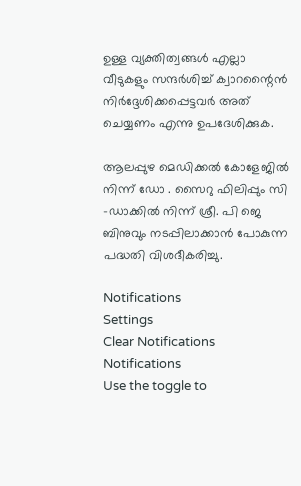ഉള്ള വ്യക്തിത്വങ്ങള്‍ എല്ലാ വീടുകളും സന്ദര്‍ശിച്ച് ക്വാറന്റൈന്‍ നിര്‍ദ്ദേശിക്കപ്പെട്ടവര്‍ അത് ചെയ്യണം എന്നു ഉപദേശിക്കുക.

ആലപ്പുഴ മെഡിക്കല്‍ കോളേജില്‍ നിന്ന് ഡോ . സൈറു ഫിലിപ്പും സി -ഡാക്കില്‍ നിന്ന് ശ്രീ. പി ജെ ബിനുവും നടപ്പിലാക്കാന്‍ പോകുന്ന പദ്ധതി വിശദീകരിച്ചു.

Notifications
Settings
Clear Notifications
Notifications
Use the toggle to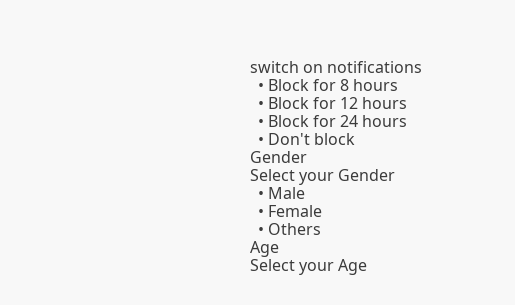switch on notifications
  • Block for 8 hours
  • Block for 12 hours
  • Block for 24 hours
  • Don't block
Gender
Select your Gender
  • Male
  • Female
  • Others
Age
Select your Age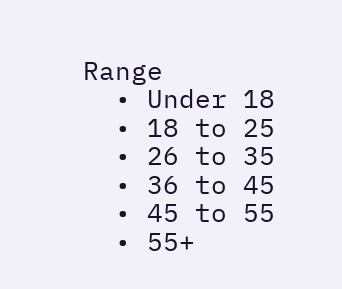Range
  • Under 18
  • 18 to 25
  • 26 to 35
  • 36 to 45
  • 45 to 55
  • 55+